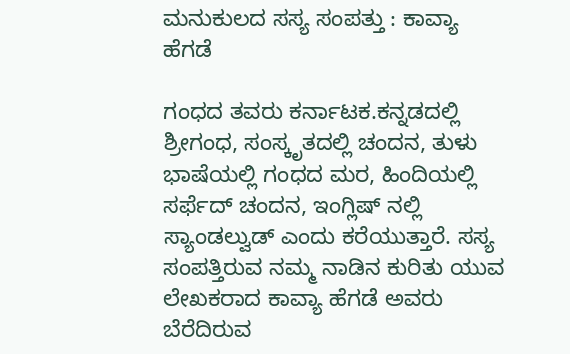ಮನುಕುಲದ ಸಸ್ಯ ಸಂಪತ್ತು : ಕಾವ್ಯಾ ಹೆಗಡೆ

ಗಂಧದ ತವರು ಕರ್ನಾಟಕ.ಕನ್ನಡದಲ್ಲಿ ಶ್ರೀಗಂಧ, ಸಂಸ್ಕೃತದಲ್ಲಿ ಚಂದನ, ತುಳು ಭಾಷೆಯಲ್ಲಿ ಗಂಧದ ಮರ, ಹಿಂದಿಯಲ್ಲಿ ಸರ್ಫೆದ್ ಚಂದನ, ಇಂಗ್ಲಿಷ್ ನಲ್ಲಿ ಸ್ಯಾಂಡಲ್ವುಡ್ ಎಂದು ಕರೆಯುತ್ತಾರೆ. ಸಸ್ಯ ಸಂಪತ್ತಿರುವ ನಮ್ಮ ನಾಡಿನ ಕುರಿತು ಯುವ ಲೇಖಕರಾದ ಕಾವ್ಯಾ ಹೆಗಡೆ ಅವರು ಬೆರೆದಿರುವ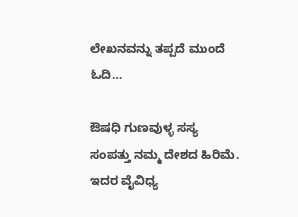ಲೇಖನವನ್ನು ತಪ್ಪದೆ ಮುಂದೆ ಓದಿ…

ಔಷಧಿ ಗುಣವುಳ್ಳ ಸಸ್ಯ ಸಂಪತ್ತು ನಮ್ಮ ದೇಶದ ಹಿರಿಮೆ. ಇದರ ವೈವಿಧ್ಯ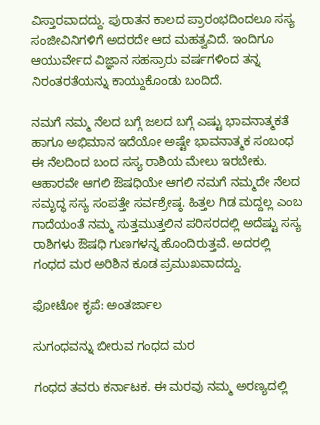ವಿಸ್ತಾರವಾದದ್ದು. ಪುರಾತನ ಕಾಲದ ಪ್ರಾರಂಭದಿಂದಲೂ ಸಸ್ಯ ಸಂಜೀವಿನಿಗಳಿಗೆ ಅದರದೇ ಆದ ಮಹತ್ವವಿದೆ. ಇಂದಿಗೂ ಆಯುರ್ವೇದ ವಿಜ್ಞಾನ ಸಹಸ್ರಾರು ವರ್ಷಗಳಿಂದ ತನ್ನ ನಿರಂತರತೆಯನ್ನು ಕಾಯ್ದುಕೊಂಡು ಬಂದಿದೆ.

ನಮಗೆ ನಮ್ಮ ನೆಲದ ಬಗ್ಗೆ ಜಲದ ಬಗ್ಗೆ ಎಷ್ಟು ಭಾವನಾತ್ಮಕತೆ ಹಾಗೂ ಅಭಿಮಾನ ಇದೆಯೋ ಅಷ್ಟೇ ಭಾವನಾತ್ಮಕ ಸಂಬಂಧ ಈ ನೆಲದಿಂದ ಬಂದ ಸಸ್ಯ ರಾಶಿಯ ಮೇಲು ಇರಬೇಕು. ಆಹಾರವೇ ಆಗಲಿ ಔಷಧಿಯೇ ಆಗಲಿ ನಮಗೆ ನಮ್ಮದೇ ನೆಲದ ಸಮೃದ್ಧ ಸಸ್ಯ ಸಂಪತ್ತೇ ಸರ್ವಶ್ರೇಷ್ಠ. ಹಿತ್ತಲ ಗಿಡ ಮದ್ದಲ್ಲ ಎಂಬ ಗಾದೆಯಂತೆ ನಮ್ಮ ಸುತ್ತಮುತ್ತಲಿನ ಪರಿಸರದಲ್ಲಿ ಅದೆಷ್ಟು ಸಸ್ಯ ರಾಶಿಗಳು ಔಷಧಿ ಗುಣಗಳನ್ನ ಹೊಂದಿರುತ್ತವೆ. ಅದರಲ್ಲಿ ಗಂಧದ ಮರ ಅರಿಶಿನ ಕೂಡ ಪ್ರಮುಖವಾದದ್ದು.

ಫೋಟೋ ಕೃಪೆ: ಅಂತರ್ಜಾಲ

ಸುಗಂಧವನ್ನು ಬೀರುವ ಗಂಧದ ಮರ

ಗಂಧದ ತವರು ಕರ್ನಾಟಕ. ಈ ಮರವು ನಮ್ಮ ಅರಣ್ಯದಲ್ಲಿ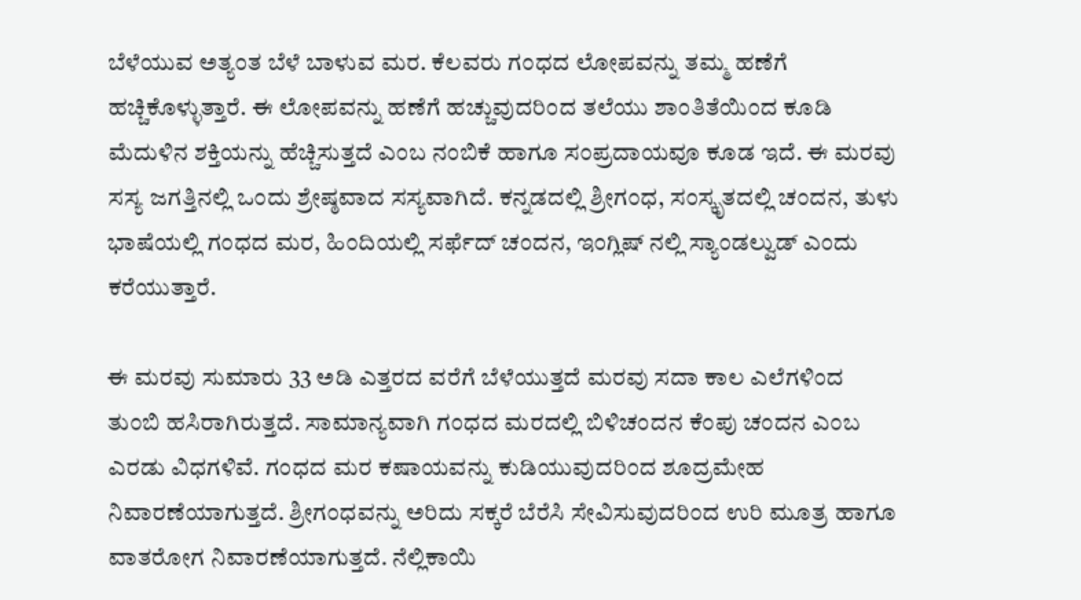ಬೆಳೆಯುವ ಅತ್ಯಂತ ಬೆಳೆ ಬಾಳುವ ಮರ. ಕೆಲವರು ಗಂಧದ ಲೋಪವನ್ನು ತಮ್ಮ ಹಣೆಗೆ ಹಚ್ಚಿಕೊಳ್ಳುತ್ತಾರೆ. ಈ ಲೋಪವನ್ನು ಹಣೆಗೆ ಹಚ್ಚುವುದರಿಂದ ತಲೆಯು ಶಾಂತಿತೆಯಿಂದ ಕೂಡಿ ಮೆದುಳಿನ ಶಕ್ತಿಯನ್ನು ಹೆಚ್ಚಿಸುತ್ತದೆ ಎಂಬ ನಂಬಿಕೆ ಹಾಗೂ ಸಂಪ್ರದಾಯವೂ ಕೂಡ ಇದೆ. ಈ ಮರವು ಸಸ್ಯ ಜಗತ್ತಿನಲ್ಲಿ ಒಂದು ಶ್ರೇಷ್ಠವಾದ ಸಸ್ಯವಾಗಿದೆ. ಕನ್ನಡದಲ್ಲಿ ಶ್ರೀಗಂಧ, ಸಂಸ್ಕೃತದಲ್ಲಿ ಚಂದನ, ತುಳು ಭಾಷೆಯಲ್ಲಿ ಗಂಧದ ಮರ, ಹಿಂದಿಯಲ್ಲಿ ಸರ್ಫೆದ್ ಚಂದನ, ಇಂಗ್ಲಿಷ್ ನಲ್ಲಿ ಸ್ಯಾಂಡಲ್ವುಡ್ ಎಂದು ಕರೆಯುತ್ತಾರೆ.

ಈ ಮರವು ಸುಮಾರು 33 ಅಡಿ ಎತ್ತರದ ವರೆಗೆ ಬೆಳೆಯುತ್ತದೆ ಮರವು ಸದಾ ಕಾಲ ಎಲೆಗಳಿಂದ ತುಂಬಿ ಹಸಿರಾಗಿರುತ್ತದೆ. ಸಾಮಾನ್ಯವಾಗಿ ಗಂಧದ ಮರದಲ್ಲಿ ಬಿಳಿಚಂದನ ಕೆಂಪು ಚಂದನ ಎಂಬ ಎರಡು ವಿಧಗಳಿವೆ. ಗಂಧದ ಮರ ಕಷಾಯವನ್ನು ಕುಡಿಯುವುದರಿಂದ ಶೂದ್ರಮೇಹ ನಿವಾರಣೆಯಾಗುತ್ತದೆ. ಶ್ರೀಗಂಧವನ್ನು ಅರಿದು ಸಕ್ಕರೆ ಬೆರೆಸಿ ಸೇವಿಸುವುದರಿಂದ ಉರಿ ಮೂತ್ರ ಹಾಗೂ ವಾತರೋಗ ನಿವಾರಣೆಯಾಗುತ್ತದೆ. ನೆಲ್ಲಿಕಾಯಿ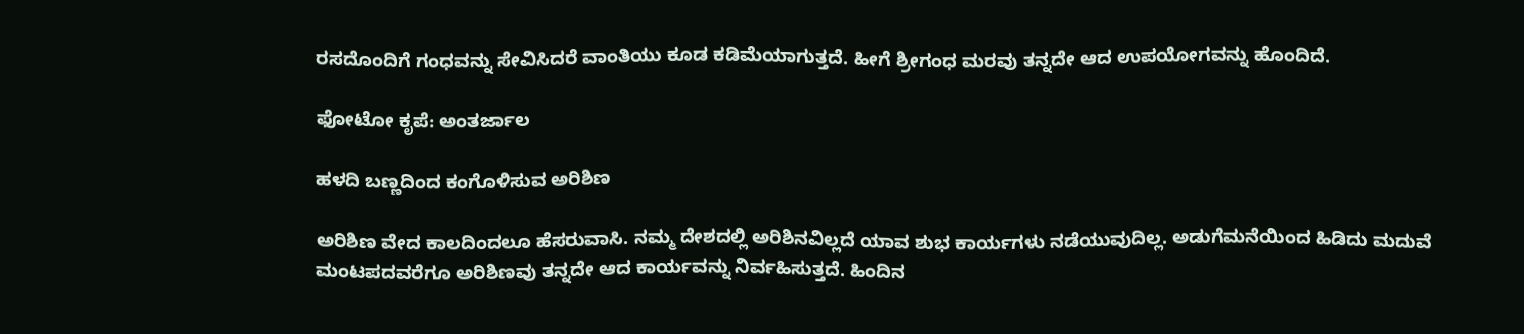ರಸದೊಂದಿಗೆ ಗಂಧವನ್ನು ಸೇವಿಸಿದರೆ ವಾಂತಿಯು ಕೂಡ ಕಡಿಮೆಯಾಗುತ್ತದೆ. ಹೀಗೆ ಶ್ರೀಗಂಧ ಮರವು ತನ್ನದೇ ಆದ ಉಪಯೋಗವನ್ನು ಹೊಂದಿದೆ.

ಫೋಟೋ ಕೃಪೆ: ಅಂತರ್ಜಾಲ

ಹಳದಿ ಬಣ್ಣದಿಂದ ಕಂಗೊಳಿಸುವ ಅರಿಶಿಣ

ಅರಿಶಿಣ ವೇದ ಕಾಲದಿಂದಲೂ ಹೆಸರುವಾಸಿ. ನಮ್ಮ ದೇಶದಲ್ಲಿ ಅರಿಶಿನವಿಲ್ಲದೆ ಯಾವ ಶುಭ ಕಾರ್ಯಗಳು ನಡೆಯುವುದಿಲ್ಲ. ಅಡುಗೆಮನೆಯಿಂದ ಹಿಡಿದು ಮದುವೆ ಮಂಟಪದವರೆಗೂ ಅರಿಶಿಣವು ತನ್ನದೇ ಆದ ಕಾರ್ಯವನ್ನು ನಿರ್ವಹಿಸುತ್ತದೆ. ಹಿಂದಿನ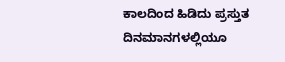ಕಾಲದಿಂದ ಹಿಡಿದು ಪ್ರಸ್ತುತ ದಿನಮಾನಗಳಲ್ಲಿಯೂ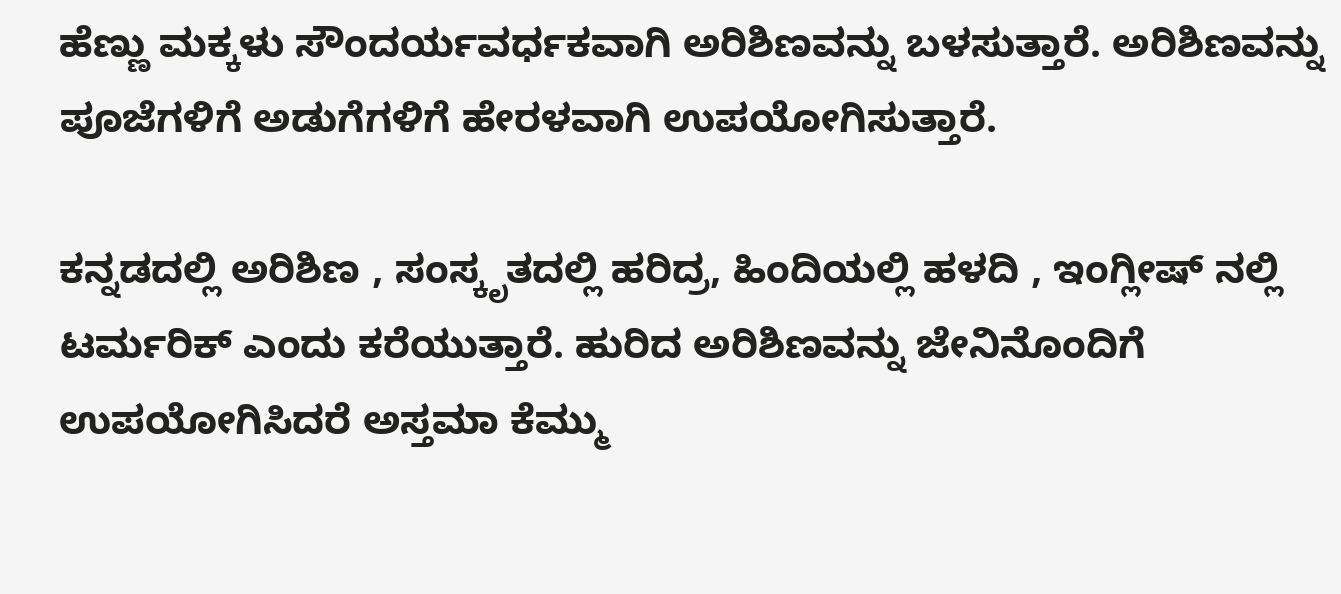ಹೆಣ್ಣು ಮಕ್ಕಳು ಸೌಂದರ್ಯವರ್ಧಕವಾಗಿ ಅರಿಶಿಣವನ್ನು ಬಳಸುತ್ತಾರೆ. ಅರಿಶಿಣವನ್ನು ಪೂಜೆಗಳಿಗೆ ಅಡುಗೆಗಳಿಗೆ ಹೇರಳವಾಗಿ ಉಪಯೋಗಿಸುತ್ತಾರೆ.

ಕನ್ನಡದಲ್ಲಿ ಅರಿಶಿಣ , ಸಂಸ್ಕೃತದಲ್ಲಿ ಹರಿದ್ರ, ಹಿಂದಿಯಲ್ಲಿ ಹಳದಿ , ಇಂಗ್ಲೀಷ್ ನಲ್ಲಿ ಟರ್ಮರಿಕ್ ಎಂದು ಕರೆಯುತ್ತಾರೆ. ಹುರಿದ ಅರಿಶಿಣವನ್ನು ಜೇನಿನೊಂದಿಗೆ ಉಪಯೋಗಿಸಿದರೆ ಅಸ್ತಮಾ ಕೆಮ್ಮು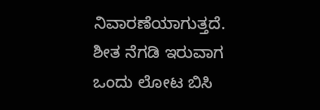ನಿವಾರಣೆಯಾಗುತ್ತದೆ. ಶೀತ ನೆಗಡಿ ಇರುವಾಗ ಒಂದು ಲೋಟ ಬಿಸಿ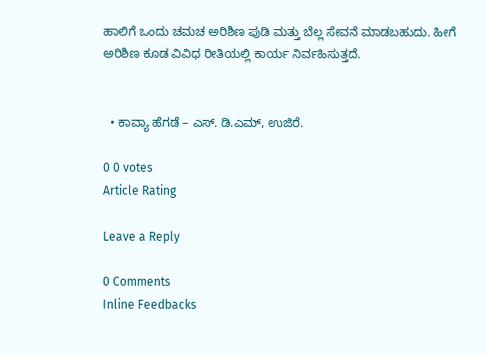ಹಾಲಿಗೆ ಒಂದು ಚಮಚ ಅರಿಶಿಣ ಪುಡಿ ಮತ್ತು ಬೆಲ್ಲ ಸೇವನೆ ಮಾಡಬಹುದು. ಹೀಗೆ ಅರಿಶಿಣ ಕೂಡ ವಿವಿಧ ರೀತಿಯಲ್ಲಿ ಕಾರ್ಯ ನಿರ್ವಹಿಸುತ್ತದೆ.


  • ಕಾವ್ಯಾ ಹೆಗಡೆ – ಎಸ್. ಡಿ.ಎಮ್, ಉಜಿರೆ.

0 0 votes
Article Rating

Leave a Reply

0 Comments
Inline Feedbacks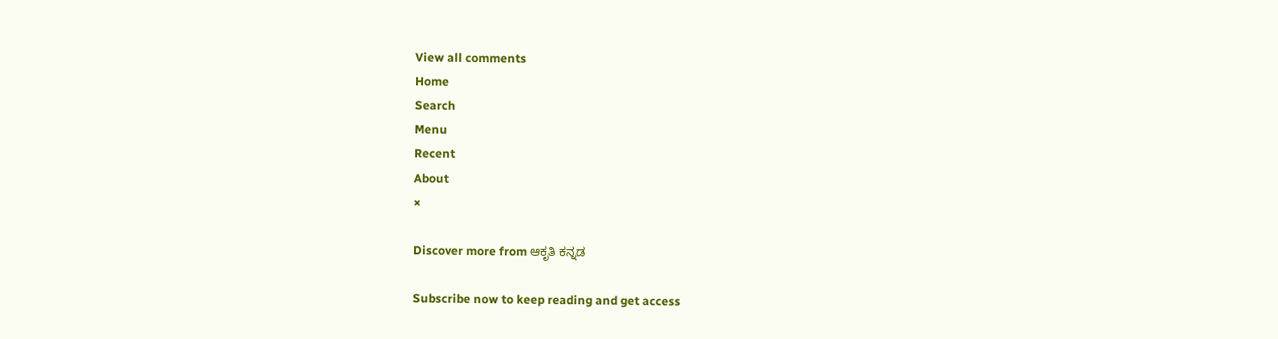View all comments
Home
Search
Menu
Recent
About
×

Discover more from ಆಕೃತಿ ಕನ್ನಡ

Subscribe now to keep reading and get access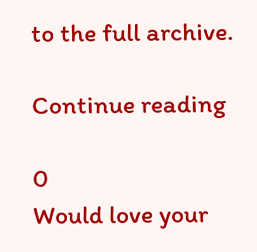to the full archive.

Continue reading

0
Would love your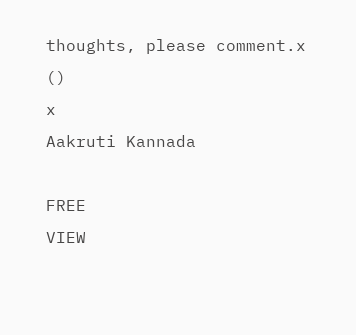thoughts, please comment.x
()
x
Aakruti Kannada

FREE
VIEW